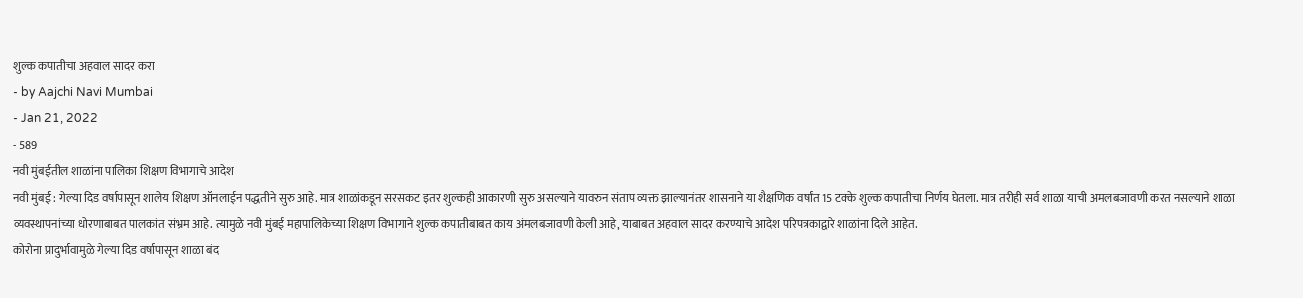शुल्क कपातीचा अहवाल सादर करा
- by Aajchi Navi Mumbai
- Jan 21, 2022
- 589
नवी मुंबईतील शाळांना पालिका शिक्षण विभागाचे आदेश
नवी मुंबई : गेल्या दिड वर्षापासून शालेय शिक्षण ऑनलाईन पद्धतीने सुरु आहे. मात्र शाळांकडून सरसकट इतर शुल्कही आकारणी सुरु असल्याने यावरुन संताप व्यक्त झाल्यानंतर शासनाने या शैक्षणिक वर्षांत 15 टक्के शुल्क कपातीचा निर्णय घेतला. मात्र तरीही सर्व शाळा याची अमलबजावणी करत नसल्याने शाळा व्यवस्थापनांच्या धोरणाबाबत पालकांत संभ्रम आहे. त्यामुळे नवी मुंबई महापालिकेच्या शिक्षण विभागाने शुल्क कपातीबाबत काय अंमलबजावणी केली आहे, याबाबत अहवाल सादर करण्याचे आदेश परिपत्रकाद्वारे शाळांना दिले आहेत.
कोरोना प्रादुर्भावामुळे गेल्या दिड वर्षापासून शाळा बंद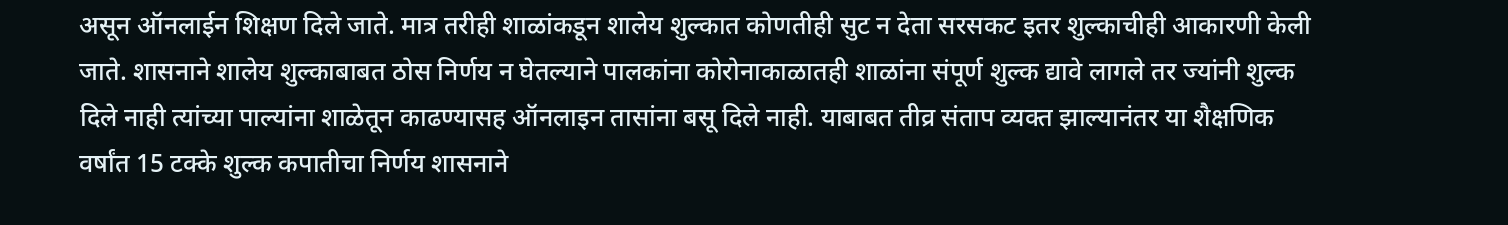असून ऑनलाईन शिक्षण दिले जाते. मात्र तरीही शाळांकडून शालेय शुल्कात कोणतीही सुट न देता सरसकट इतर शुल्काचीही आकारणी केली जाते. शासनाने शालेय शुल्काबाबत ठोस निर्णय न घेतल्याने पालकांना कोरोनाकाळातही शाळांना संपूर्ण शुल्क द्यावे लागले तर ज्यांनी शुल्क दिले नाही त्यांच्या पाल्यांना शाळेतून काढण्यासह ऑनलाइन तासांना बसू दिले नाही. याबाबत तीव्र संताप व्यक्त झाल्यानंतर या शैक्षणिक वर्षांत 15 टक्के शुल्क कपातीचा निर्णय शासनाने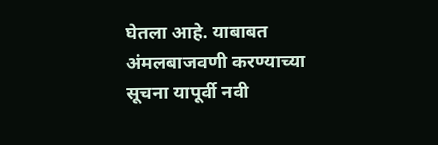घेतला आहे. याबाबत अंमलबाजवणी करण्याच्या सूचना यापूर्वी नवी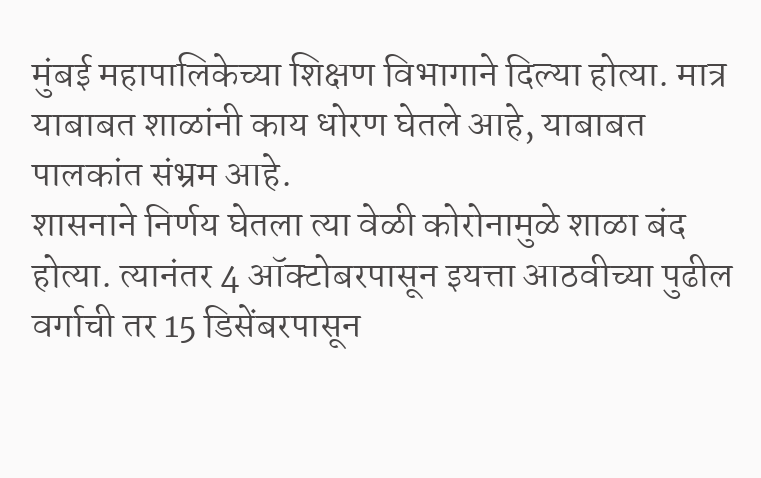मुंबई महापालिकेच्या शिक्षण विभागाने दिल्या होत्या. मात्र याबाबत शाळांनी काय धोरण घेतले आहे, याबाबत पालकांत संभ्रम आहे.
शासनाने निर्णय घेतला त्या वेळी कोरोनामुळे शाळा बंद होत्या. त्यानंतर 4 ऑक्टोबरपासून इयत्ता आठवीच्या पुढील वर्गाची तर 15 डिसेंबरपासून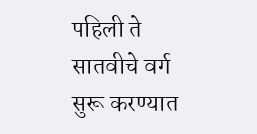पहिली ते सातवीचे वर्ग सुरू करण्यात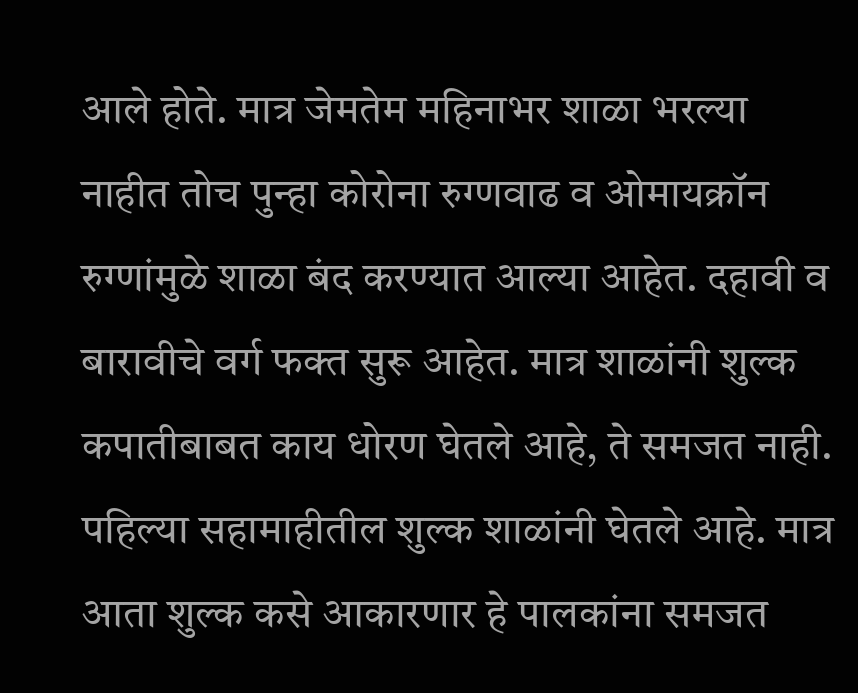आले होते. मात्र जेमतेम महिनाभर शाळा भरल्या नाहीत तोच पुन्हा कोरोना रुग्णवाढ व ओमायक्रॉन रुग्णांमुळे शाळा बंद करण्यात आल्या आहेत. दहावी व बारावीचे वर्ग फक्त सुरू आहेत. मात्र शाळांनी शुल्क कपातीबाबत काय धोरण घेतले आहे, ते समजत नाही. पहिल्या सहामाहीतील शुल्क शाळांनी घेतले आहे. मात्र आता शुल्क कसे आकारणार हे पालकांना समजत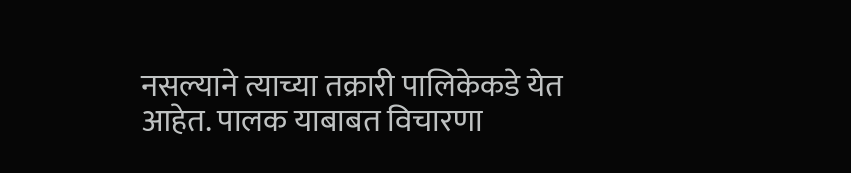नसल्याने त्याच्या तक्रारी पालिकेकडे येत आहेत. पालक याबाबत विचारणा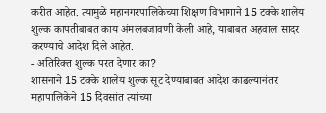करीत आहेत. त्यामुळे महानगरपालिकेच्या शिक्षण विभागाने 15 टक्के शालेय शुल्क कापतीबाबत काय अंमलबजावणी केली आहे, याबाबत अहवाल सादर करण्याचे आदेश दिले आहेत.
- अतिरिक्त शुल्क परत देणार का?
शासनाने 15 टक्के शालेय शुल्क सूट देण्याबाबत आदेश काढल्यानंतर महापालिकेने 15 दिवसांत त्यांच्या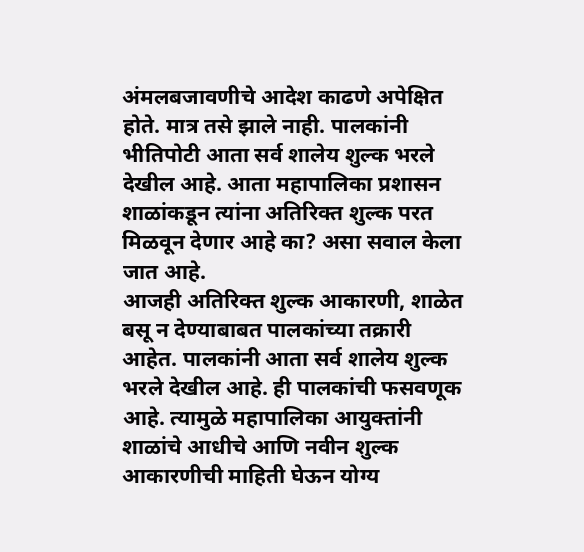अंमलबजावणीचे आदेश काढणे अपेक्षित होते. मात्र तसे झाले नाही. पालकांनी भीतिपोटी आता सर्व शालेय शुल्क भरले देखील आहे. आता महापालिका प्रशासन शाळांकडून त्यांना अतिरिक्त शुल्क परत मिळवून देणार आहे का? असा सवाल केला जात आहे.
आजही अतिरिक्त शुल्क आकारणी, शाळेत बसू न देण्याबाबत पालकांच्या तक्रारी आहेत. पालकांनी आता सर्व शालेय शुल्क भरले देखील आहे. ही पालकांची फसवणूक आहे. त्यामुळे महापालिका आयुक्तांनी शाळांचे आधीचे आणि नवीन शुल्क आकारणीची माहिती घेऊन योग्य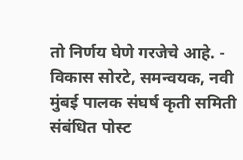तो निर्णय घेणे गरजेचे आहे. - विकास सोरटे, समन्वयक, नवी मुंबई पालक संघर्ष कृती समिती
संबंधित पोस्ट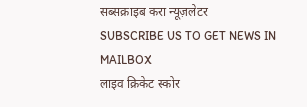सब्सक्राइब करा न्यूज़लेटर
SUBSCRIBE US TO GET NEWS IN MAILBOX
लाइव क्रिकेट स्कोर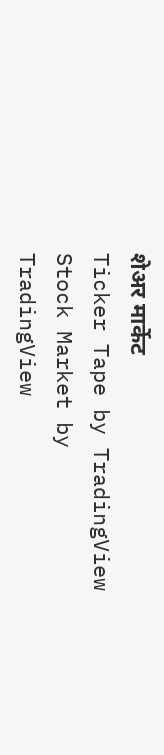शेअर मार्केट
Ticker Tape by TradingView
Stock Market by TradingView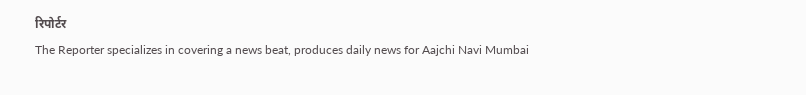रिपोर्टर
The Reporter specializes in covering a news beat, produces daily news for Aajchi Navi Mumbai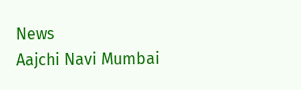News
Aajchi Navi Mumbai